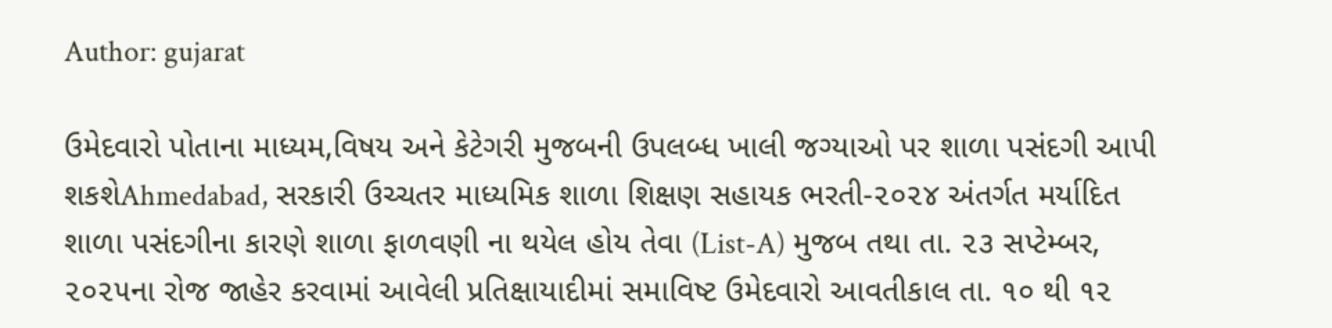Author: gujarat

ઉમેદવારો પોતાના માધ્યમ,વિષય અને કેટેગરી મુજબની ઉપલબ્ધ ખાલી જગ્યાઓ પર શાળા પસંદગી આપી શકશેAhmedabad, સરકારી ઉચ્ચતર માધ્યમિક શાળા શિક્ષણ સહાયક ભરતી-૨૦૨૪ અંતર્ગત મર્યાદિત શાળા પસંદગીના કારણે શાળા ફાળવણી ના થયેલ હોય તેવા (List-A) મુજબ તથા તા. ૨૩ સપ્ટેમ્બર, ૨૦૨૫ના રોજ જાહેર કરવામાં આવેલી પ્રતિક્ષાયાદીમાં સમાવિષ્ટ ઉમેદવારો આવતીકાલ તા. ૧૦ થી ૧૨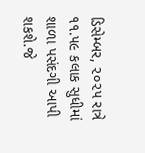ડિસેમ્બર, ૨૦૨૫ રાત્રે ૧૧.૫૯ કલાક સુધીમાં શાળા પસંદગી આપી શકશે.જે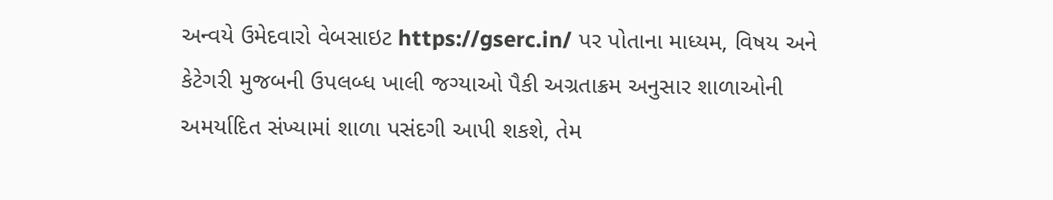અન્વયે ઉમેદવારો વેબસાઇટ https://gserc.in/ પર પોતાના માધ્યમ, વિષય અને કેટેગરી મુજબની ઉપલબ્ધ ખાલી જગ્યાઓ પૈકી અગ્રતાક્રમ અનુસાર શાળાઓની અમર્યાદિત સંખ્યામાં શાળા પસંદગી આપી શકશે, તેમ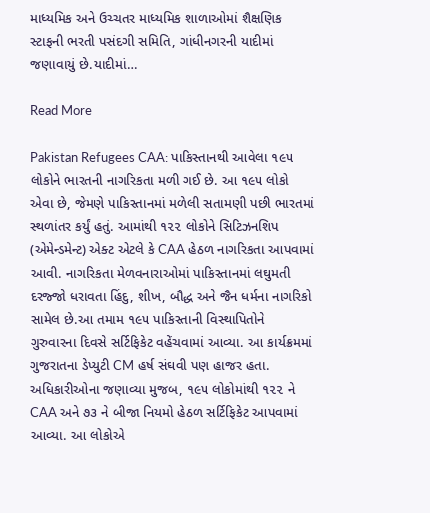માધ્યમિક અને ઉચ્ચતર માધ્યમિક શાળાઓમાં શૈક્ષણિક સ્ટાફની ભરતી પસંદગી સમિતિ, ગાંધીનગરની યાદીમાં જણાવાયું છે.યાદીમાં…

Read More

Pakistan Refugees CAA: પાકિસ્તાનથી આવેલા ૧૯૫ લોકોને ભારતની નાગરિકતા મળી ગઈ છે. આ ૧૯૫ લોકો એવા છે, જેમણે પાકિસ્તાનમાં મળેલી સતામણી પછી ભારતમાં સ્થળાંતર કર્યું હતું. આમાંથી ૧૨૨ લોકોને સિટિઝનશિપ (એમેન્ડમેન્ટ) એક્ટ એટલે કે CAA હેઠળ નાગરિકતા આપવામાં આવી. નાગરિકતા મેળવનારાઓમાં પાકિસ્તાનમાં લઘુમતી દરજ્જો ધરાવતા હિંદુ, શીખ, બૌદ્ધ અને જૈન ધર્મના નાગરિકો સામેલ છે.આ તમામ ૧૯૫ પાકિસ્તાની વિસ્થાપિતોને ગુરુવારના દિવસે સર્ટિફિકેટ વહેંચવામાં આવ્યા. આ કાર્યક્રમમાં ગુજરાતના ડેપ્યુટી CM હર્ષ સંઘવી પણ હાજર હતા. અધિકારીઓના જણાવ્યા મુજબ, ૧૯૫ લોકોમાંથી ૧૨૨ ને CAA અને ૭૩ ને બીજા નિયમો હેઠળ સર્ટિફિકેટ આપવામાં આવ્યા. આ લોકોએ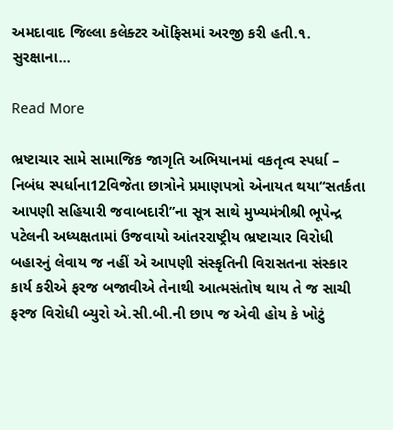અમદાવાદ જિલ્લા કલેક્ટર ઑફિસમાં અરજી કરી હતી.૧. સુરક્ષાના…

Read More

ભ્રષ્ટાચાર સામે સામાજિક જાગૃતિ અભિયાનમાં વકતૃત્વ સ્પર્ધા – નિબંધ સ્પર્ધાના12વિજેતા છાત્રોને પ્રમાણપત્રો એનાયત થયા“સતર્કતા આપણી સહિયારી જવાબદારી”ના સૂત્ર સાથે મુખ્યમંત્રીશ્રી ભૂપેન્દ્ર પટેલની અધ્યક્ષતામાં ઉજવાયો આંતરરાષ્ટ્રીય ભ્રષ્ટાચાર વિરોધી બહારનું લેવાય જ નહીં એ આપણી સંસ્કૃતિની વિરાસતના સંસ્કાર કાર્ય કરીએ ફરજ બજાવીએ તેનાથી આત્મસંતોષ થાય તે જ સાચી ફરજ વિરોધી બ્યુરો એ.સી.બી.ની છાપ જ એવી હોય કે ખોટું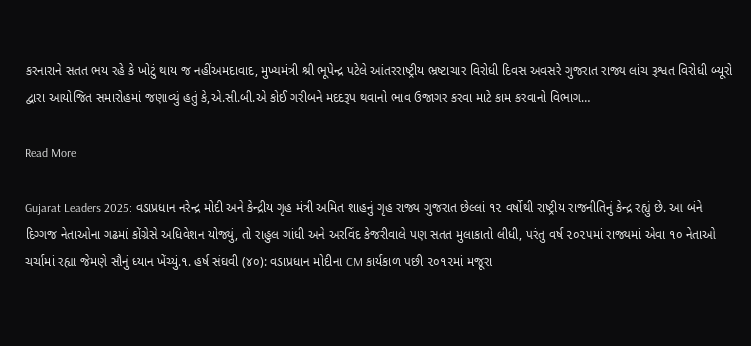કરનારાને સતત ભય રહે કે ખોટું થાય જ નહીંઅમદાવાદ, મુખ્યમંત્રી શ્રી ભૂપેન્દ્ર પટેલે આંતરરાષ્ટ્રીય ભ્રષ્ટાચાર વિરોધી દિવસ અવસરે ગુજરાત રાજ્ય લાંચ રૂશ્વત વિરોધી બ્યૂરો દ્વારા આયોજિત સમારોહમાં જણાવ્યું હતું કે,એ.સી.બી.એ કોઈ ગરીબને મદદરૂપ થવાનો ભાવ ઉજાગર કરવા માટે કામ કરવાનો વિભાગ…

Read More

Gujarat Leaders 2025: વડાપ્રધાન નરેન્દ્ર મોદી અને કેન્દ્રીય ગૃહ મંત્રી અમિત શાહનું ગૃહ રાજ્ય ગુજરાત છેલ્લાં ૧૨ વર્ષોથી રાષ્ટ્રીય રાજનીતિનું કેન્દ્ર રહ્યું છે. આ બંને દિગ્ગજ નેતાઓના ગઢમાં કોંગ્રેસે અધિવેશન યોજ્યું, તો રાહુલ ગાંધી અને અરવિંદ કેજરીવાલે પણ સતત મુલાકાતો લીધી, પરંતુ વર્ષ ૨૦૨૫માં રાજ્યમાં એવા ૧૦ નેતાઓ ચર્ચામાં રહ્યા જેમણે સૌનું ધ્યાન ખેંચ્યું.૧. હર્ષ સંઘવી (૪૦): વડાપ્રધાન મોદીના CM કાર્યકાળ પછી ૨૦૧૨માં મજૂરા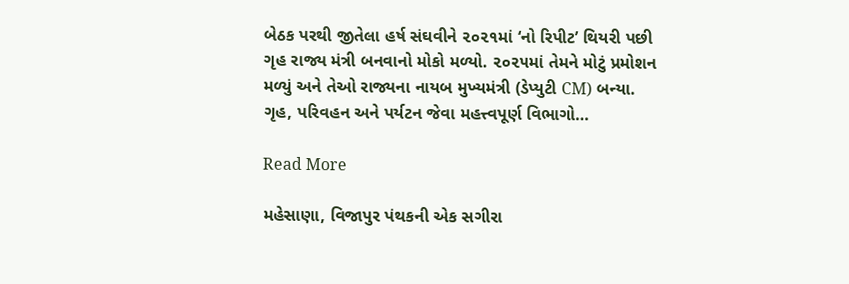બેઠક પરથી જીતેલા હર્ષ સંઘવીને ૨૦૨૧માં ‘નો રિપીટ’ થિયરી પછી ગૃહ રાજ્ય મંત્રી બનવાનો મોકો મળ્યો. ૨૦૨૫માં તેમને મોટું પ્રમોશન મળ્યું અને તેઓ રાજ્યના નાયબ મુખ્યમંત્રી (ડેપ્યુટી CM) બન્યા. ગૃહ, પરિવહન અને પર્યટન જેવા મહત્ત્વપૂર્ણ વિભાગો…

Read More

મહેસાણા, વિજાપુર પંથકની એક સગીરા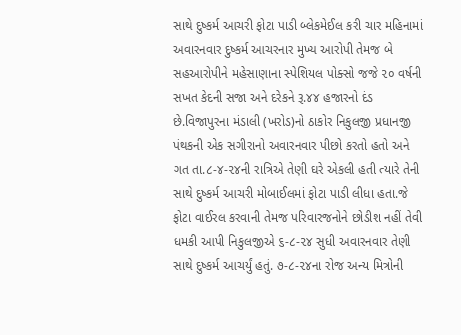સાથે દુષ્કર્મ આચરી ફોટા પાડી બ્લેકમેઈલ કરી ચાર મહિનામાં અવારનવાર દુષ્કર્મ આચરનાર મુખ્ય આરોપી તેમજ બે સહઆરોપીને મહેસાણાના સ્પેશિયલ પોક્સો જજે ૨૦ વર્ષની સખત કેદની સજા અને દરેકને રૂ.૪૪ હજારનો દંડ છે.વિજાપુરના મંડાલી (ખરોડ)નો ઠાકોર નિકુલજી પ્રધાનજી પંથકની એક સગીરાનો અવારનવાર પીછો કરતો હતો અને ગત તા.૮-૪-૨૪ની રાત્રિએ તેણી ઘરે એકલી હતી ત્યારે તેની સાથે દુષ્કર્મ આચરી મોબાઈલમાં ફોટા પાડી લીધા હતા.જે ફોટા વાઈરલ કરવાની તેમજ પરિવારજનોને છોડીશ નહીં તેવી ધમકી આપી નિકુલજીએ ૬-૮-૨૪ સુધી અવારનવાર તેણી સાથે દુષ્કર્મ આચર્યું હતું. ૭-૮-૨૪ના રોજ અન્ય મિત્રોની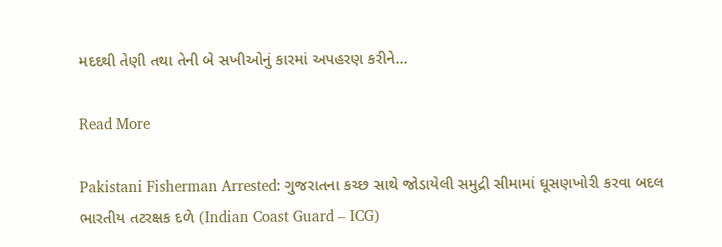મદદથી તેણી તથા તેની બે સખીઓનું કારમાં અપહરણ કરીને…

Read More

Pakistani Fisherman Arrested: ગુજરાતના કચ્છ સાથે જોડાયેલી સમુદ્રી સીમામાં ઘૂસણખોરી કરવા બદલ ભારતીય તટરક્ષક દળે (Indian Coast Guard – ICG)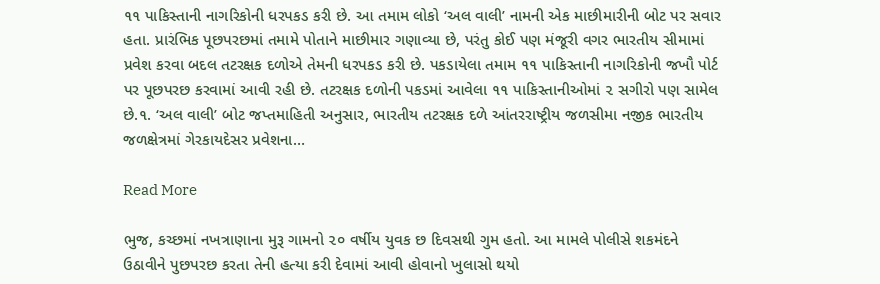૧૧ પાકિસ્તાની નાગરિકોની ધરપકડ કરી છે. આ તમામ લોકો ‘અલ વાલી’ નામની એક માછીમારીની બોટ પર સવાર હતા. પ્રારંભિક પૂછપરછમાં તમામે પોતાને માછીમાર ગણાવ્યા છે, પરંતુ કોઈ પણ મંજૂરી વગર ભારતીય સીમામાં પ્રવેશ કરવા બદલ તટરક્ષક દળોએ તેમની ધરપકડ કરી છે. પકડાયેલા તમામ ૧૧ પાકિસ્તાની નાગરિકોની જખૌ પોર્ટ પર પૂછપરછ કરવામાં આવી રહી છે. તટરક્ષક દળોની પકડમાં આવેલા ૧૧ પાકિસ્તાનીઓમાં ૨ સગીરો પણ સામેલ છે.૧. ‘અલ વાલી’ બોટ જપ્તમાહિતી અનુસાર, ભારતીય તટરક્ષક દળે આંતરરાષ્ટ્રીય જળસીમા નજીક ભારતીય જળક્ષેત્રમાં ગેરકાયદેસર પ્રવેશના…

Read More

ભુજ, કચ્છમાં નખત્રાણાના મુરૂ ગામનો ૨૦ વર્ષીય યુવક છ દિવસથી ગુમ હતો. આ મામલે પોલીસે શકમંદને ઉઠાવીને પુછપરછ કરતા તેની હત્યા કરી દેવામાં આવી હોવાનો ખુલાસો થયો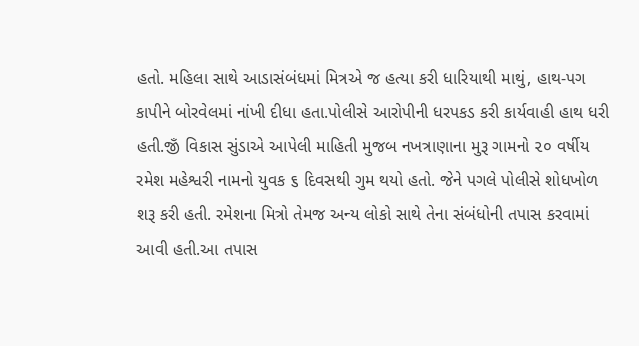હતો. મહિલા સાથે આડાસંબંધમાં મિત્રએ જ હત્યા કરી ધારિયાથી માથું, હાથ-પગ કાપીને બોરવેલમાં નાંખી દીધા હતા.પોલીસે આરોપીની ધરપકડ કરી કાર્યવાહી હાથ ધરી હતી.જીઁ વિકાસ સુંડાએ આપેલી માહિતી મુજબ નખત્રાણાના મુરૂ ગામનો ૨૦ વર્ષીય રમેશ મહેશ્વરી નામનો યુવક ૬ દિવસથી ગુમ થયો હતો. જેને પગલે પોલીસે શોધખોળ શરૂ કરી હતી. રમેશના મિત્રો તેમજ અન્ય લોકો સાથે તેના સંબંધોની તપાસ કરવામાં આવી હતી.આ તપાસ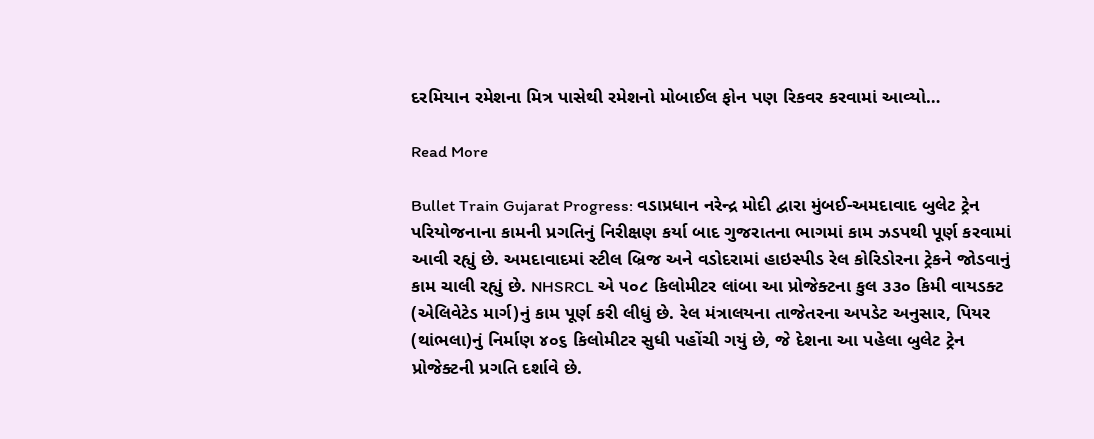દરમિયાન રમેશના મિત્ર પાસેથી રમેશનો મોબાઈલ ફોન પણ રિકવર કરવામાં આવ્યો…

Read More

Bullet Train Gujarat Progress: વડાપ્રધાન નરેન્દ્ર મોદી દ્વારા મુંબઈ-અમદાવાદ બુલેટ ટ્રેન પરિયોજનાના કામની પ્રગતિનું નિરીક્ષણ કર્યા બાદ ગુજરાતના ભાગમાં કામ ઝડપથી પૂર્ણ કરવામાં આવી રહ્યું છે. અમદાવાદમાં સ્ટીલ બ્રિજ અને વડોદરામાં હાઇસ્પીડ રેલ કોરિડોરના ટ્રેકને જોડવાનું કામ ચાલી રહ્યું છે. NHSRCL એ ૫૦૮ કિલોમીટર લાંબા આ પ્રોજેક્ટના કુલ ૩૩૦ કિમી વાયડક્ટ (એલિવેટેડ માર્ગ)નું કામ પૂર્ણ કરી લીધું છે. રેલ મંત્રાલયના તાજેતરના અપડેટ અનુસાર, પિયર (થાંભલા)નું નિર્માણ ૪૦૬ કિલોમીટર સુધી પહોંચી ગયું છે, જે દેશના આ પહેલા બુલેટ ટ્રેન પ્રોજેક્ટની પ્રગતિ દર્શાવે છે.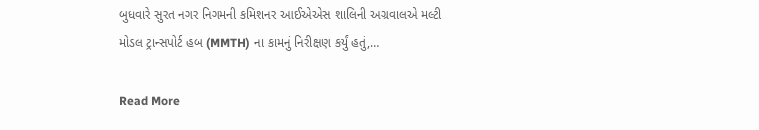બુધવારે સુરત નગર નિગમની કમિશનર આઈએએસ શાલિની અગ્રવાલએ મલ્ટી મોડલ ટ્રાન્સપોર્ટ હબ (MMTH) ના કામનું નિરીક્ષણ કર્યું હતું,…

Read More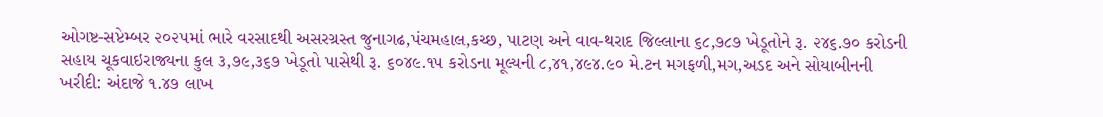ઓગષ્ટ-સપ્ટેમ્બર ૨૦૨૫માં ભારે વરસાદથી અસરગ્રસ્ત જુનાગઢ,પંચમહાલ,કચ્છ, પાટણ અને વાવ-થરાદ જિલ્લાના ૬૮,૭૮૭ ખેડૂતોને રૂ. ૨૪૬.૭૦ કરોડની સહાય ચૂકવાઇરાજ્યના કુલ ૩,૭૯,૩૬૭ ખેડૂતો પાસેથી રૂ. ૬૦૪૯.૧૫ કરોડના મૂલ્યની ૮,૪૧,૪૯૪.૯૦ મે.ટન મગફળી,મગ,અડદ અને સોયાબીનની ખરીદી: અંદાજે ૧.૪૭ લાખ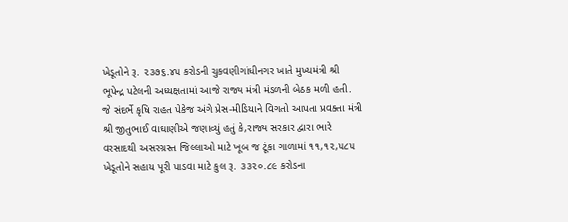ખેડૂતોને રૂ. ૨૩૭૬.૪૫ કરોડની ચુકવણીગાંધીનગર ખાતે મુખ્યમંત્રી શ્રી ભૂપેન્દ્ર પટેલની અધ્યક્ષતામાં આજે રાજ્ય મંત્રી મંડળની બેઠક મળી હતી. જે સંદર્ભે કૃષિ રાહત પેકેજ અંગે પ્રેસ-મીડિયાને વિગતો આપતા પ્રવક્તા મંત્રી શ્રી જીતુભાઈ વાઘાણીએ જણાવ્યું હતું કે,રાજ્ય સરકાર દ્વારા ભારે વરસાદથી અસરગ્રસ્ત જિલ્લાઓ માટે ખૂબ જ ટૂંકા ગાળામાં ૧૧,૧૨,૫૮૫ ખેડૂતોને સહાય પૂરી પાડવા માટે કુલ રૂ. ૩૩૨૦.૮૯ કરોડના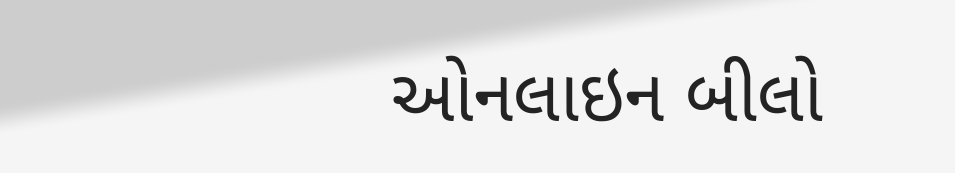ઓનલાઇન બીલો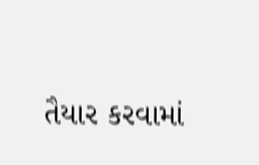તૈયાર કરવામાં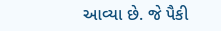આવ્યા છે. જે પૈકી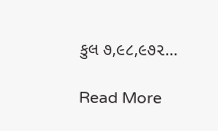કુલ ૭,૯૮,૯૭૨…

Read More